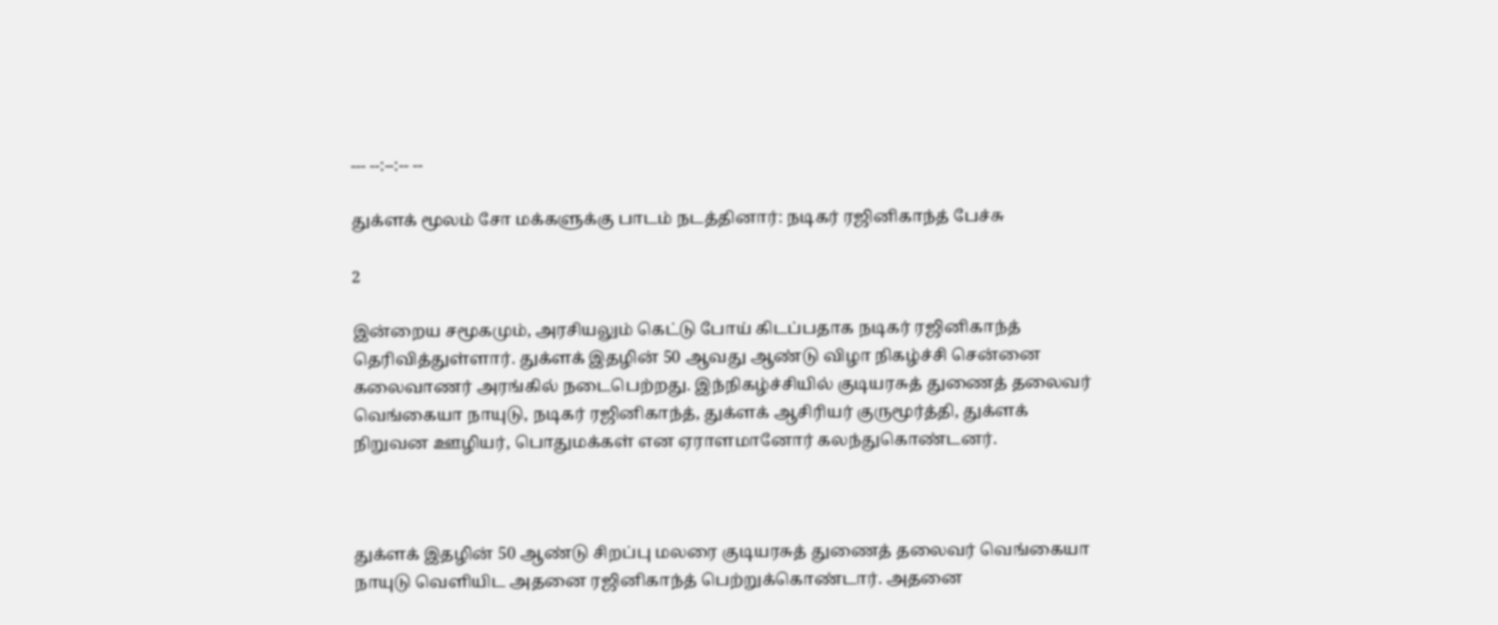--- --:--:-- --

துக்ளக் மூலம் சோ மக்களுக்கு பாடம் நடத்தினார்: நடிகர் ரஜினிகாந்த் பேச்சு

2

இன்றைய சமூகமும், அரசியலும் கெட்டு போய் கிடப்பதாக நடிகர் ரஜினிகாந்த் தெரிவித்துள்ளார். துக்ளக் இதழின் 50 ஆவது ஆண்டு விழா நிகழ்ச்சி சென்னை கலைவாணர் அரங்கில் நடைபெற்றது. இந்நிகழ்ச்சியில் குடியரசுத் துணைத் தலைவர் வெங்கையா நாயுடு, நடிகர் ரஜினிகாந்த், துக்ளக் ஆசிரியர் குருமூர்த்தி, துக்ளக் நிறுவன ஊழியர், பொதுமக்கள் என ஏராளமானோர் கலந்துகொண்டனர்.



துக்ளக் இதழின் 50 ஆண்டு சிறப்பு மலரை குடியரசுத் துணைத் தலைவர் வெங்கையா நாயுடு வெளியிட அதனை ரஜினிகாந்த் பெற்றுக்கொண்டார். அதனை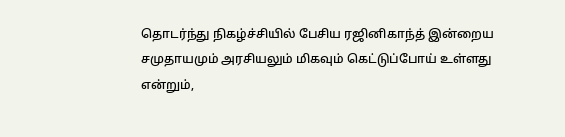தொடர்ந்து நிகழ்ச்சியில் பேசிய ரஜினிகாந்த் இன்றைய சமுதாயமும் அரசியலும் மிகவும் கெட்டுப்போய் உள்ளது என்றும்,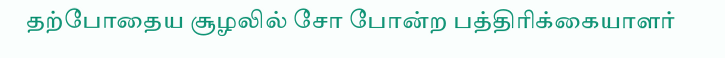தற்போதைய சூழலில் சோ போன்ற பத்திரிக்கையாளர்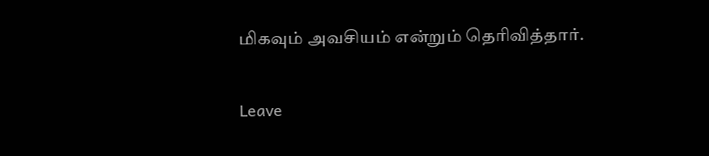மிகவும் அவசியம் என்றும் தெரிவித்தார்.

Leave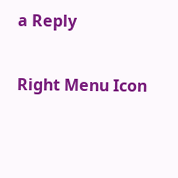a Reply

Right Menu Icon